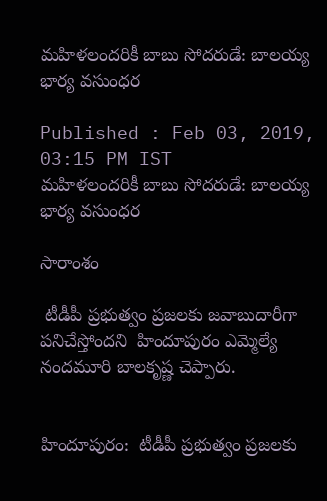మహిళలందరికీ బాబు సోదరుడే: బాలయ్య భార్య వసుంధర

Published : Feb 03, 2019, 03:15 PM IST
మహిళలందరికీ బాబు సోదరుడే: బాలయ్య భార్య వసుంధర

సారాంశం

 టీడీపీ ప్రభుత్వం ప్రజలకు జవాబుదారీగా పనిచేస్తోందని  హిందూపురం ఎమ్మెల్యే నందమూరి బాలకృష్ణ చెప్పారు.


హిందూపురం:  టీడీపీ ప్రభుత్వం ప్రజలకు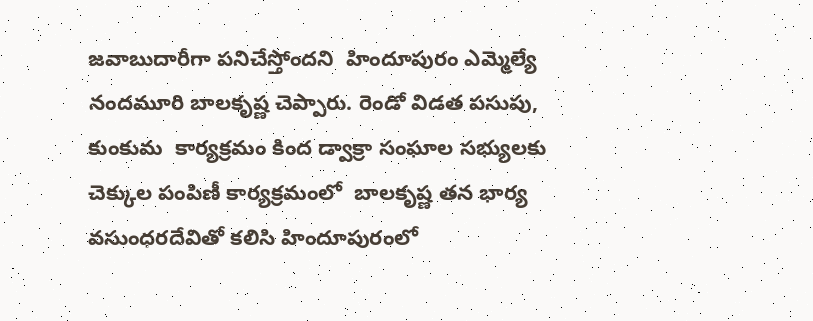జవాబుదారీగా పనిచేస్తోందని  హిందూపురం ఎమ్మెల్యే నందమూరి బాలకృష్ణ చెప్పారు. రెండో విడత పసుపు, కుంకుమ  కార్యక్రమం కింద డ్వాక్రా సంఘాల సభ్యులకు  చెక్కుల పంపిణీ కార్యక్రమంలో  బాలకృష్ణ తన భార్య వసుంధరదేవితో కలిసి హిందూపురంలో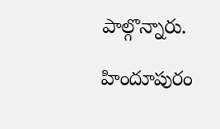పాల్గొన్నారు.

హిందూపురం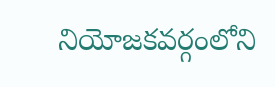నియోజకవర్గంలోని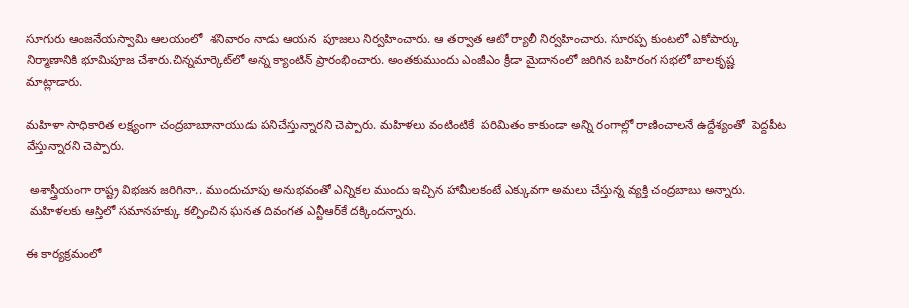సూగురు ఆంజనేయస్వామి ఆలయంలో  శనివారం నాడు ఆయన  పూజలు నిర్వహించారు. ఆ తర్వాత ఆటో ర్యాలీ నిర్వహించారు. సూరప్ప కుంటలో ఎకోపార్కు నిర్మాణానికి భూమిపూజ చేశారు.చిన్నమార్కెట్‌లో అన్న క్యాంటిన్‌ ప్రారంభించారు. అంతకుముందు ఎంజీఎం క్రీడా మైదానంలో జరిగిన బహిరంగ సభలో బాలకృష్ణ మాట్లాడారు.

మహిళా సాధికారిత లక్ష్యంగా చంద్రబాబుానాయుడు పనిచేస్తున్నారని చెప్పారు. మహిళలు వంటింటికే  పరిమితం కాకుండా అన్ని రంగాల్లో రాణించాలనే ఉద్దేశ్యంతో  పెద్దపీట వేస్తున్నారని చెప్పారు.

 అశాస్త్రీయంగా రాష్ట్ర విభజన జరిగినా.. ముందుచూపు అనుభవంతో ఎన్నికల ముందు ఇచ్చిన హామీలకంటే ఎక్కువగా అమలు చేస్తున్న వ్యక్తి చంద్రబాబు అన్నారు.
 మహిళలకు ఆస్తిలో సమానహక్కు కల్పించిన ఘనత దివంగత ఎన్టీఆర్‌కే దక్కిందన్నారు.

ఈ కార్యక్రమంలో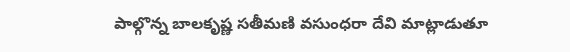పాల్గొన్న బాలకృష్ణ సతీమణి వసుంధరా దేవి మాట్లాడుతూ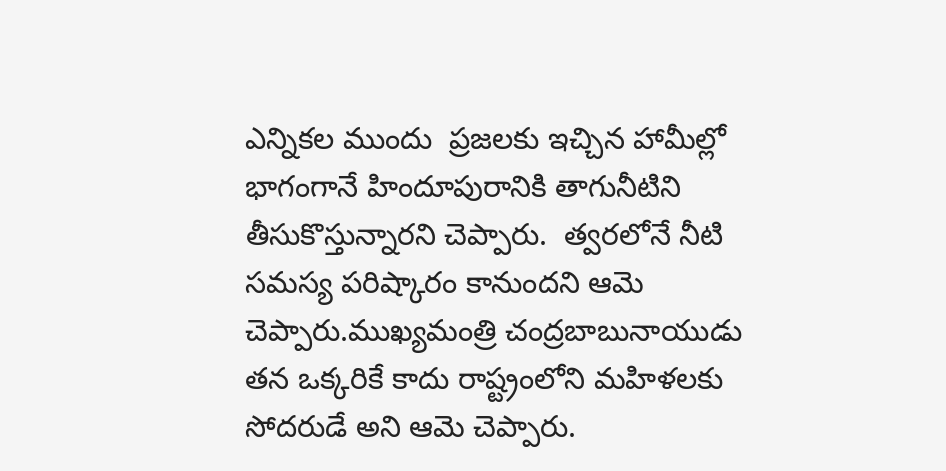ఎన్నికల ముందు  ప్రజలకు ఇచ్చిన హామీల్లో భాగంగానే హిందూపురానికి తాగునీటిని తీసుకొస్తున్నారని చెప్పారు.  త్వరలోనే నీటి సమస్య పరిష్కారం కానుందని ఆమె చెప్పారు.ముఖ్యమంత్రి చంద్రబాబునాయుడు  తన ఒక్కరికే కాదు రాష్ట్రంలోని మహిళలకు సోదరుడే అని ఆమె చెప్పారు.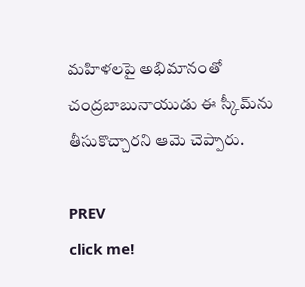మహిళలపై అభిమానంతో  చంద్రబాబునాయుడు ఈ స్కీమ్‌ను తీసుకొచ్చారని ఆమె చెప్పారు.

PREV
click me!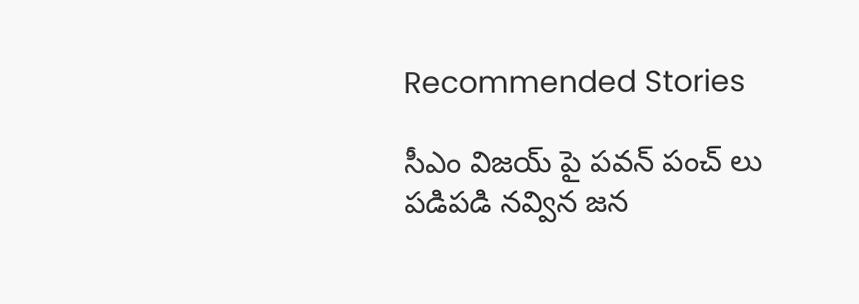Recommended Stories

సీఎం విజయ్ పై పవన్ పంచ్ లు పడిపడి నవ్విన జన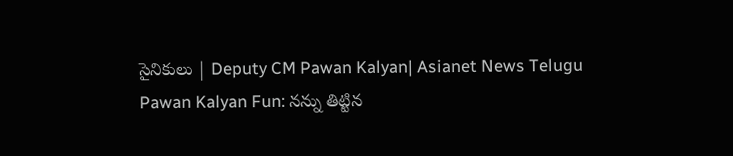సైనికులు | Deputy CM Pawan Kalyan| Asianet News Telugu
Pawan Kalyan Fun: నన్ను తిట్టిన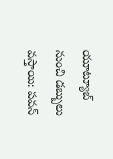యూట్యూబ్ నుంచి డబ్బులు వస్తాయి: పవన్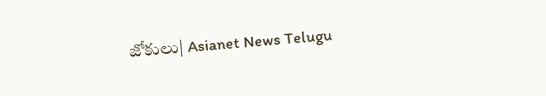జోకులు| Asianet News Telugu